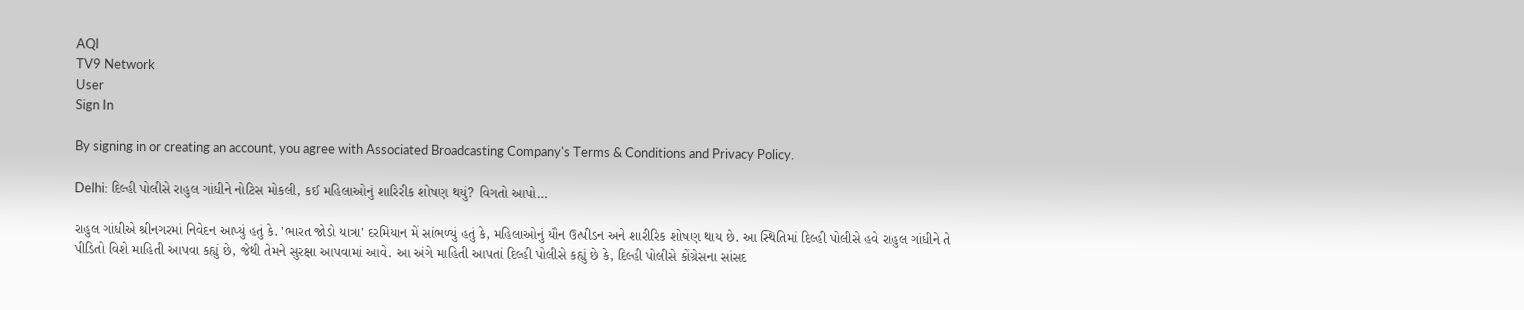AQI
TV9 Network
User
Sign In

By signing in or creating an account, you agree with Associated Broadcasting Company's Terms & Conditions and Privacy Policy.

Delhi: દિલ્હી પોલીસે રાહુલ ગાંધીને નોટિસ મોકલી, કઈ મહિલાઓનું શારિરીક શોષણ થયું? વિગતો આપો…

રાહુલ ગાંધીએ શ્રીનગરમાં નિવેદન આપ્યું હતું કે. 'ભારત જોડો યાત્રા' દરમિયાન મેં સાંભળ્યું હતું કે, મહિલાઓનું યૌન ઉત્પીડન અને શારીરિક શોષણ થાય છે. આ સ્થિતિમાં દિલ્હી પોલીસે હવે રાહુલ ગાંધીને તે પીડિતો વિશે માહિતી આપવા કહ્યું છે, જેથી તેમને સુરક્ષા આપવામાં આવે. આ અંગે માહિતી આપતાં દિલ્હી પોલીસે કહ્યું છે કે, દિલ્હી પોલીસે કોંગ્રેસના સાંસદ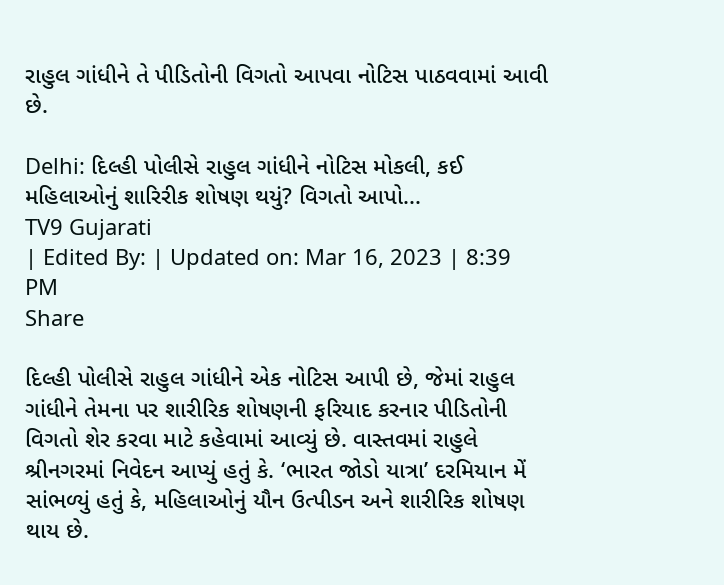રાહુલ ગાંધીને તે પીડિતોની વિગતો આપવા નોટિસ પાઠવવામાં આવી છે.

Delhi: દિલ્હી પોલીસે રાહુલ ગાંધીને નોટિસ મોકલી, કઈ મહિલાઓનું શારિરીક શોષણ થયું? વિગતો આપો...
TV9 Gujarati
| Edited By: | Updated on: Mar 16, 2023 | 8:39 PM
Share

દિલ્હી પોલીસે રાહુલ ગાંધીને એક નોટિસ આપી છે, જેમાં રાહુલ ગાંધીને તેમના પર શારીરિક શોષણની ફરિયાદ કરનાર પીડિતોની વિગતો શેર કરવા માટે કહેવામાં આવ્યું છે. વાસ્તવમાં રાહુલે શ્રીનગરમાં નિવેદન આપ્યું હતું કે. ‘ભારત જોડો યાત્રા’ દરમિયાન મેં સાંભળ્યું હતું કે, મહિલાઓનું યૌન ઉત્પીડન અને શારીરિક શોષણ થાય છે.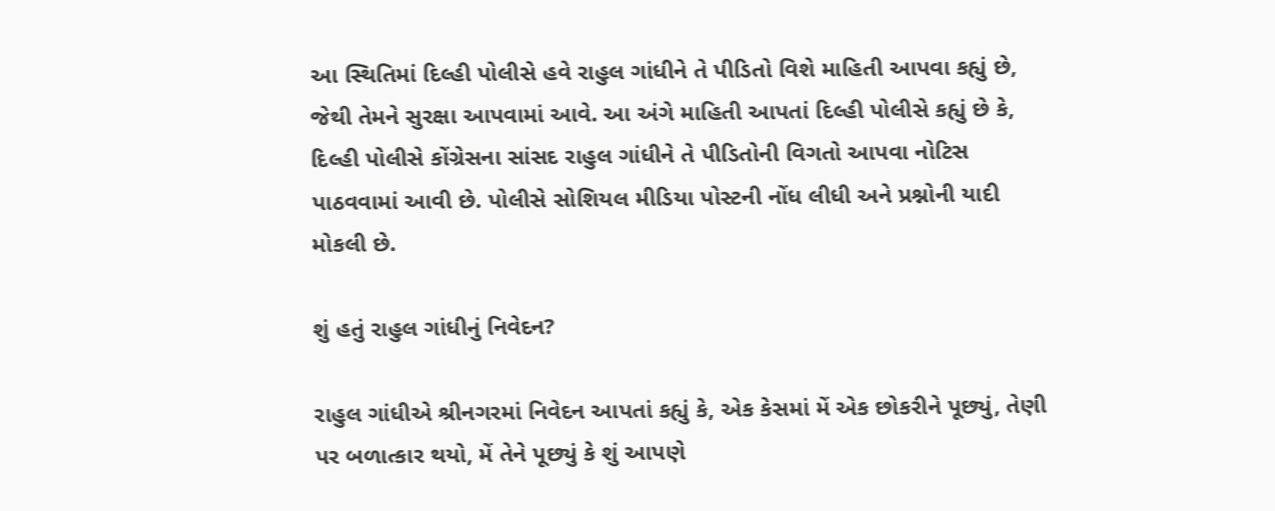આ સ્થિતિમાં દિલ્હી પોલીસે હવે રાહુલ ગાંધીને તે પીડિતો વિશે માહિતી આપવા કહ્યું છે, જેથી તેમને સુરક્ષા આપવામાં આવે. આ અંગે માહિતી આપતાં દિલ્હી પોલીસે કહ્યું છે કે, દિલ્હી પોલીસે કોંગ્રેસના સાંસદ રાહુલ ગાંધીને તે પીડિતોની વિગતો આપવા નોટિસ પાઠવવામાં આવી છે. પોલીસે સોશિયલ મીડિયા પોસ્ટની નોંધ લીધી અને પ્રશ્નોની યાદી મોકલી છે.

શું હતું રાહુલ ગાંધીનું નિવેદન?

રાહુલ ગાંધીએ શ્રીનગરમાં નિવેદન આપતાં કહ્યું કે, એક કેસમાં મેં એક છોકરીને પૂછ્યું, તેણી પર બળાત્કાર થયો, મેં તેને પૂછ્યું કે શું આપણે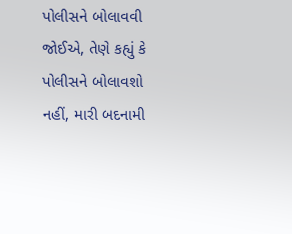પોલીસને બોલાવવી જોઈએ, તેણે કહ્યું કે પોલીસને બોલાવશો નહીં, મારી બદનામી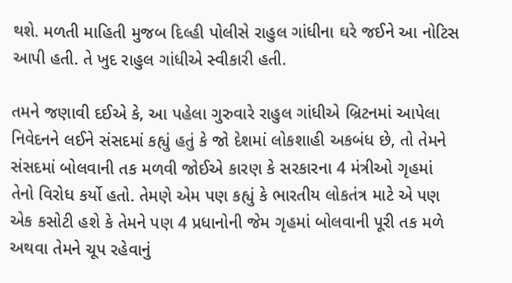થશે. મળતી માહિતી મુજબ દિલ્હી પોલીસે રાહુલ ગાંધીના ઘરે જઈને આ નોટિસ આપી હતી. તે ખુદ રાહુલ ગાંધીએ સ્વીકારી હતી.

તમને જણાવી દઈએ કે, આ પહેલા ગુરુવારે રાહુલ ગાંધીએ બ્રિટનમાં આપેલા નિવેદનને લઈને સંસદમાં કહ્યું હતું કે જો દેશમાં લોકશાહી અકબંધ છે, તો તેમને સંસદમાં બોલવાની તક મળવી જોઈએ કારણ કે સરકારના 4 મંત્રીઓ ગૃહમાં તેનો વિરોધ કર્યો હતો. તેમણે એમ પણ કહ્યું કે ભારતીય લોકતંત્ર માટે એ પણ એક કસોટી હશે કે તેમને પણ 4 પ્રધાનોની જેમ ગૃહમાં બોલવાની પૂરી તક મળે અથવા તેમને ચૂપ રહેવાનું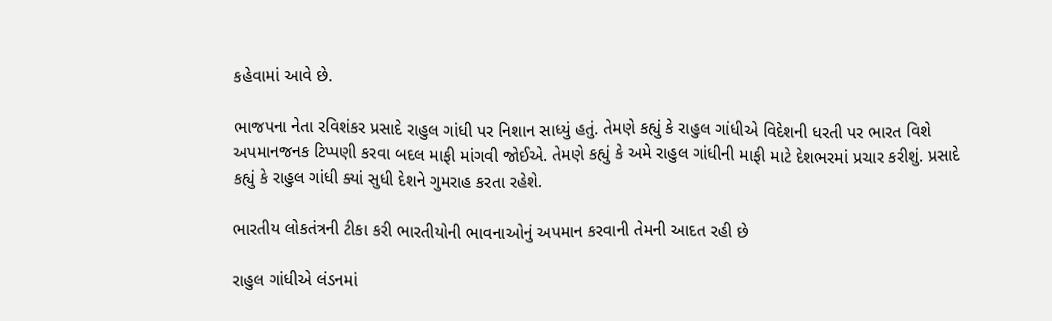કહેવામાં આવે છે.

ભાજપના નેતા રવિશંકર પ્રસાદે રાહુલ ગાંધી પર નિશાન સાધ્યું હતું. તેમણે કહ્યું કે રાહુલ ગાંધીએ વિદેશની ધરતી પર ભારત વિશે અપમાનજનક ટિપ્પણી કરવા બદલ માફી માંગવી જોઈએ. તેમણે કહ્યું કે અમે રાહુલ ગાંધીની માફી માટે દેશભરમાં પ્રચાર કરીશું. પ્રસાદે કહ્યું કે રાહુલ ગાંધી ક્યાં સુધી દેશને ગુમરાહ કરતા રહેશે.

ભારતીય લોકતંત્રની ટીકા કરી ભારતીયોની ભાવનાઓનું અપમાન કરવાની તેમની આદત રહી છે

રાહુલ ગાંધીએ લંડનમાં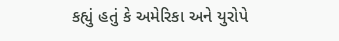કહ્યું હતું કે અમેરિકા અને યુરોપે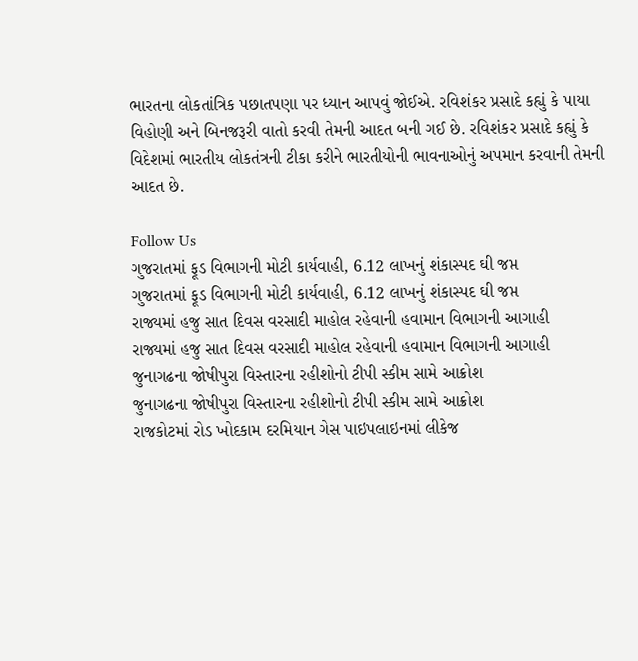ભારતના લોકતાંત્રિક પછાતપણા પર ધ્યાન આપવું જોઈએ. રવિશંકર પ્રસાદે કહ્યું કે પાયા વિહોણી અને બિનજરૂરી વાતો કરવી તેમની આદત બની ગઈ છે. રવિશંકર પ્રસાદે કહ્યું કે વિદેશમાં ભારતીય લોકતંત્રની ટીકા કરીને ભારતીયોની ભાવનાઓનું અપમાન કરવાની તેમની આદત છે.

Follow Us
ગુજરાતમાં ફૂડ વિભાગની મોટી કાર્યવાહી, 6.12 લાખનું શંકાસ્પદ ઘી જપ્ત
ગુજરાતમાં ફૂડ વિભાગની મોટી કાર્યવાહી, 6.12 લાખનું શંકાસ્પદ ઘી જપ્ત
રાજ્યમાં હજુ સાત દિવસ વરસાદી માહોલ રહેવાની હવામાન વિભાગની આગાહી
રાજ્યમાં હજુ સાત દિવસ વરસાદી માહોલ રહેવાની હવામાન વિભાગની આગાહી
જુનાગઢના જોષીપુરા વિસ્તારના રહીશોનો ટીપી સ્કીમ સામે આક્રોશ
જુનાગઢના જોષીપુરા વિસ્તારના રહીશોનો ટીપી સ્કીમ સામે આક્રોશ
રાજકોટમાં રોડ ખોદકામ દરમિયાન ગેસ પાઇપલાઇનમાં લીકેજ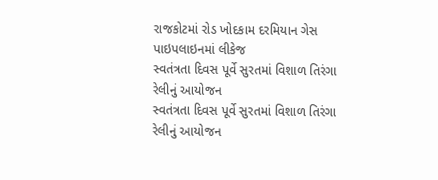રાજકોટમાં રોડ ખોદકામ દરમિયાન ગેસ પાઇપલાઇનમાં લીકેજ
સ્વતંત્રતા દિવસ પૂર્વે સુરતમાં વિશાળ તિરંગા રેલીનું આયોજન
સ્વતંત્રતા દિવસ પૂર્વે સુરતમાં વિશાળ તિરંગા રેલીનું આયોજન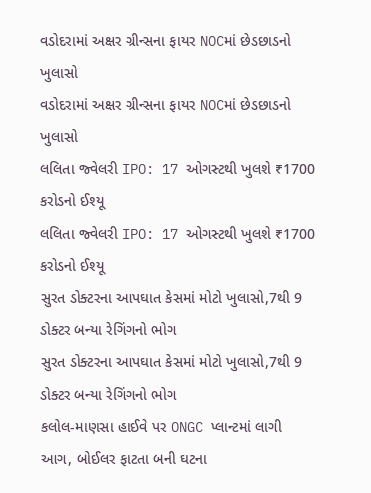વડોદરામાં અક્ષર ગ્રીન્સના ફાયર NOCમાં છેડછાડનો ખુલાસો
વડોદરામાં અક્ષર ગ્રીન્સના ફાયર NOCમાં છેડછાડનો ખુલાસો
લલિતા જ્વેલરી IPO: 17 ઓગસ્ટથી ખુલશે ₹1700 કરોડનો ઈશ્યૂ
લલિતા જ્વેલરી IPO: 17 ઓગસ્ટથી ખુલશે ₹1700 કરોડનો ઈશ્યૂ
સુરત ડોક્ટરના આપઘાત કેસમાં મોટો ખુલાસો,7થી 9 ડોક્ટર બન્યા રેગિંગનો ભોગ
સુરત ડોક્ટરના આપઘાત કેસમાં મોટો ખુલાસો,7થી 9 ડોક્ટર બન્યા રેગિંગનો ભોગ
કલોલ-માણસા હાઈવે પર ONGC પ્લાન્ટમાં લાગી આગ, બોઈલર ફાટતા બની ઘટના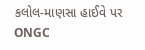કલોલ-માણસા હાઈવે પર ONGC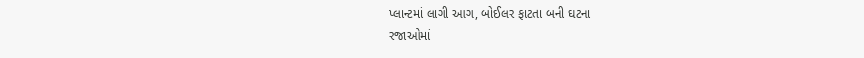પ્લાન્ટમાં લાગી આગ, બોઈલર ફાટતા બની ઘટના
રજાઓમાં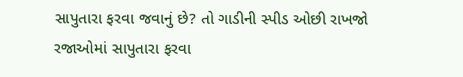સાપુતારા ફરવા જવાનું છે? તો ગાડીની સ્પીડ ઓછી રાખજો
રજાઓમાં સાપુતારા ફરવા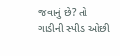જવાનું છે? તો ગાડીની સ્પીડ ઓછી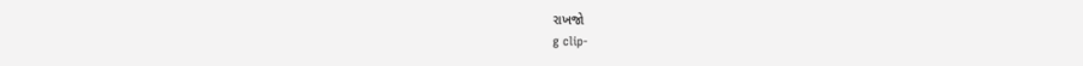રાખજો
g clip-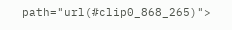path="url(#clip0_868_265)">